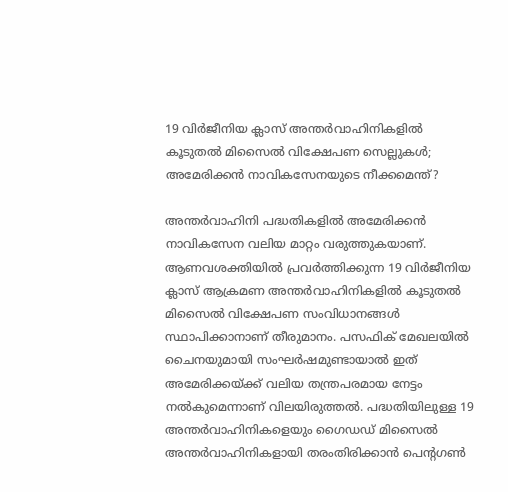19 വിർജീനിയ ക്ലാസ് അന്തർവാഹിനികളിൽ കൂടുതൽ മിസൈൽ വിക്ഷേപണ സെല്ലുകൾ; അമേരിക്കൻ നാവികസേനയുടെ നീക്കമെന്ത്?

അന്തർവാഹിനി പദ്ധതികളിൽ അമേരിക്കൻ നാവികസേന വലിയ മാറ്റം വരുത്തുകയാണ്. ആണവശക്തിയിൽ പ്രവർത്തിക്കുന്ന 19 വിർജീനിയ ക്ലാസ് ആക്രമണ അന്തർവാഹിനികളിൽ കൂടുതൽ മിസൈൽ വിക്ഷേപണ സംവിധാനങ്ങൾ സ്ഥാപിക്കാനാണ് തീരുമാനം. പസഫിക് മേഖലയിൽ ചൈനയുമായി സംഘർഷമുണ്ടായാൽ ഇത് അമേരിക്കയ്ക്ക് വലിയ തന്ത്രപരമായ നേട്ടം നൽകുമെന്നാണ് വിലയിരുത്തൽ. പദ്ധതിയിലുള്ള 19 അന്തർവാഹിനികളെയും ഗൈഡഡ് മിസൈൽ അന്തർവാഹിനികളായി തരംതിരിക്കാൻ പെന്റഗൺ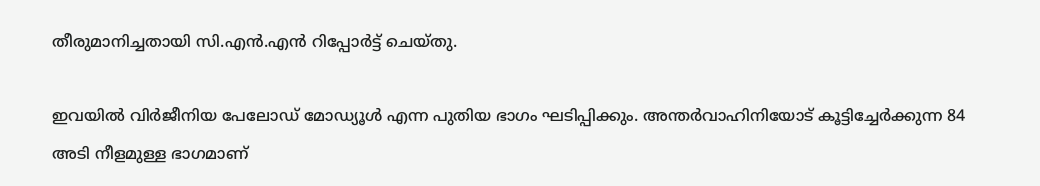തീരുമാനിച്ചതായി സി.എൻ.എൻ റിപ്പോർട്ട് ചെയ്തു.

ഇവയിൽ വിർജീനിയ പേലോഡ് മോഡ്യൂൾ എന്ന പുതിയ ഭാഗം ഘടിപ്പിക്കും. അന്തർവാഹിനിയോട് കൂട്ടിച്ചേർക്കുന്ന 84 അടി നീളമുള്ള ഭാഗമാണ്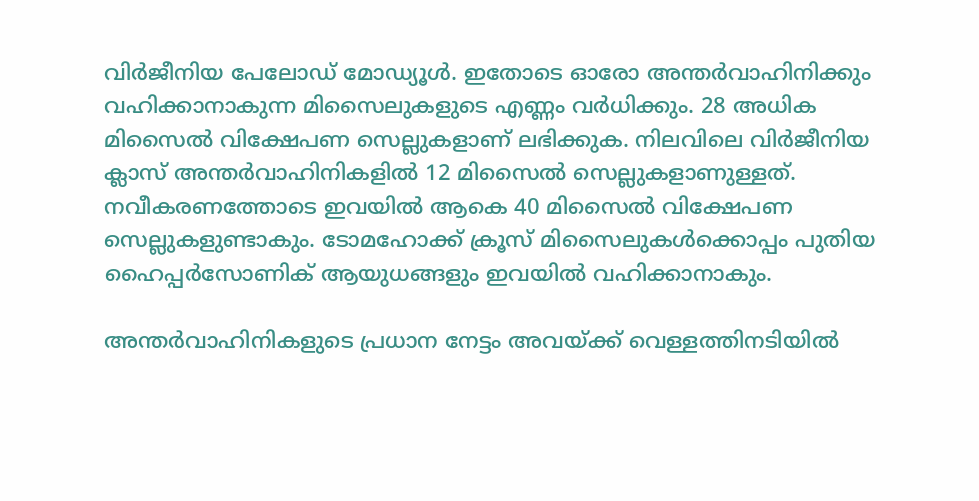വിർജീനിയ പേലോഡ് മോഡ്യൂൾ. ഇതോടെ ഓരോ അന്തർവാഹിനിക്കും വഹിക്കാനാകുന്ന മിസൈലുകളുടെ എണ്ണം വർധിക്കും. 28 അധിക മിസൈൽ വിക്ഷേപണ സെല്ലുകളാണ് ലഭിക്കുക. നിലവിലെ വിർജീനിയ ക്ലാസ് അന്തർവാഹിനികളിൽ 12 മിസൈൽ സെല്ലുകളാണുള്ളത്. നവീകരണത്തോടെ ഇവയിൽ ആകെ 40 മിസൈൽ വിക്ഷേപണ സെല്ലുകളുണ്ടാകും. ടോമഹോക്ക് ക്രൂസ് മിസൈലുകൾക്കൊപ്പം പുതിയ ഹൈപ്പർസോണിക് ആയുധങ്ങളും ഇവയിൽ വഹിക്കാനാകും.

അന്തർവാഹിനികളുടെ പ്രധാന നേട്ടം അവയ്ക്ക് വെള്ളത്തിനടിയിൽ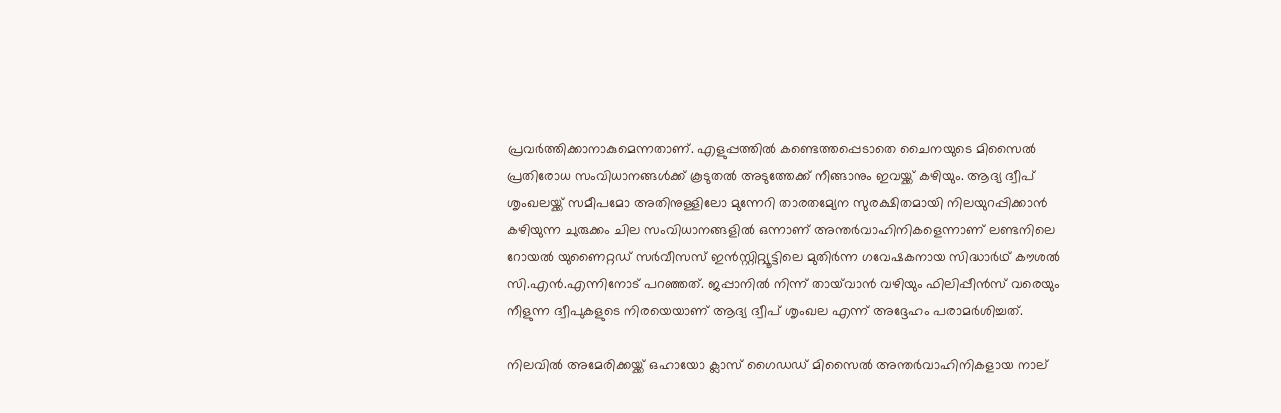പ്രവർത്തിക്കാനാകുമെന്നതാണ്. എളുപ്പത്തിൽ കണ്ടെത്തപ്പെടാതെ ചൈനയുടെ മിസൈൽ പ്രതിരോധ സംവിധാനങ്ങൾക്ക് കൂടുതൽ അടുത്തേക്ക് നീങ്ങാനും ഇവയ്ക്ക് കഴിയും. ആദ്യ ദ്വീപ് ശൃംഖലയ്ക്ക് സമീപമോ അതിനുള്ളിലോ മുന്നേറി താരതമ്യേന സുരക്ഷിതമായി നിലയുറപ്പിക്കാൻ കഴിയുന്ന ചുരുക്കം ചില സംവിധാനങ്ങളിൽ ഒന്നാണ് അന്തർവാഹിനികളെന്നാണ് ലണ്ടനിലെ റോയൽ യുണൈറ്റഡ് സർവീസസ് ഇൻസ്റ്റിറ്റ്യൂട്ടിലെ മുതിർന്ന ഗവേഷകനായ സിദ്ധാർഥ് കൗശൽ സി.എൻ.എന്നിനോട് പറഞ്ഞത്. ജപ്പാനിൽ നിന്ന് തായ്‌വാൻ വഴിയും ഫിലിപ്പീൻസ് വരെയും നീളുന്ന ദ്വീപുകളുടെ നിരയെയാണ് ആദ്യ ദ്വീപ് ശൃംഖല എന്ന് അദ്ദേഹം പരാമർശിച്ചത്.

നിലവിൽ അമേരിക്കയ്ക്ക് ഒഹായോ ക്ലാസ് ഗൈഡഡ് മിസൈൽ അന്തർവാഹിനികളായ നാല്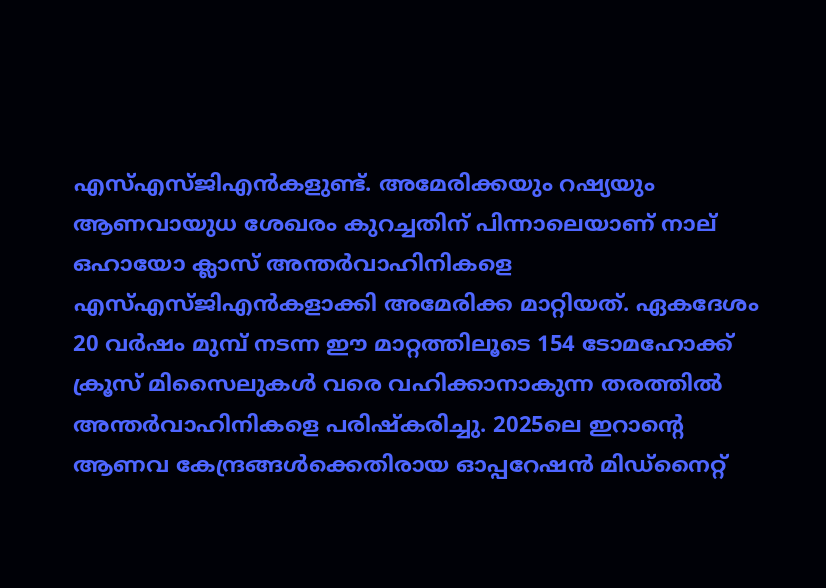എസ്‌എസ്‌ജിഎൻകളുണ്ട്. അമേരിക്കയും റഷ്യയും ആണവായുധ ശേഖരം കുറച്ചതിന് പിന്നാലെയാണ് നാല് ഒഹായോ ക്ലാസ് അന്തർവാഹിനികളെ എസ്‌എസ്‌ജിഎൻകളാക്കി അമേരിക്ക മാറ്റിയത്. ഏകദേശം 20 വർഷം മുമ്പ് നടന്ന ഈ മാറ്റത്തിലൂടെ 154 ടോമഹോക്ക് ക്രൂസ് മിസൈലുകൾ വരെ വഹിക്കാനാകുന്ന തരത്തിൽ അന്തർവാഹിനികളെ പരിഷ്കരിച്ചു. 2025ലെ ഇറാന്റെ ആണവ കേന്ദ്രങ്ങൾക്കെതിരായ ഓപ്പറേഷൻ മിഡ്നൈറ്റ്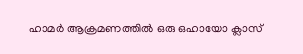ഹാമർ ആക്രമണത്തിൽ ഒരു ഒഹായോ ക്ലാസ്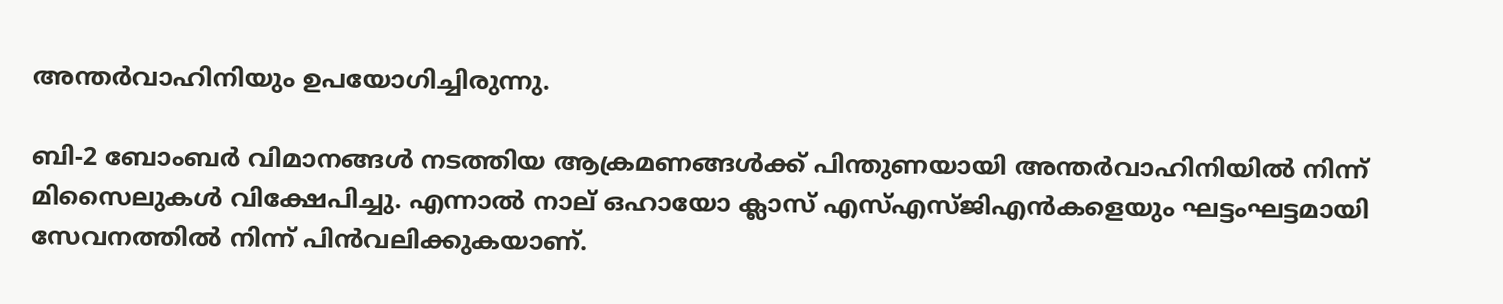അന്തർവാഹിനിയും ഉപയോഗിച്ചിരുന്നു.

ബി-2 ബോംബർ വിമാനങ്ങൾ നടത്തിയ ആക്രമണങ്ങൾക്ക് പിന്തുണയായി അന്തർവാഹിനിയിൽ നിന്ന് മിസൈലുകൾ വിക്ഷേപിച്ചു. എന്നാൽ നാല് ഒഹായോ ക്ലാസ് എസ്‌എസ്‌ജിഎൻകളെയും ഘട്ടംഘട്ടമായി സേവനത്തിൽ നിന്ന് പിൻവലിക്കുകയാണ്.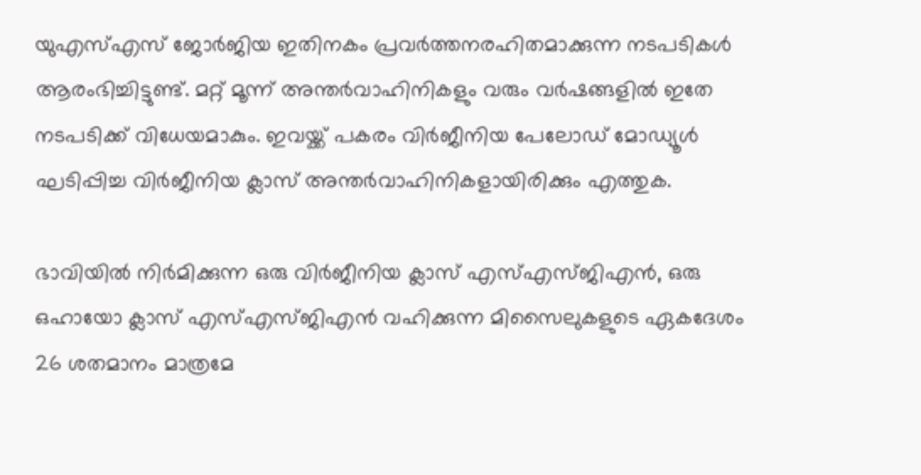യുഎസ്എസ് ജോർജിയ ഇതിനകം പ്രവർത്തനരഹിതമാക്കുന്ന നടപടികൾ ആരംഭിച്ചിട്ടുണ്ട്. മറ്റ് മൂന്ന് അന്തർവാഹിനികളും വരും വർഷങ്ങളിൽ ഇതേ നടപടിക്ക് വിധേയമാകും. ഇവയ്ക്ക് പകരം വിർജീനിയ പേലോഡ് മോഡ്യൂൾ ഘടിപ്പിച്ച വിർജീനിയ ക്ലാസ് അന്തർവാഹിനികളായിരിക്കും എത്തുക.

ഭാവിയിൽ നിർമിക്കുന്ന ഒരു വിർജീനിയ ക്ലാസ് എസ്‌എസ്‌ജിഎൻ, ഒരു ഒഹായോ ക്ലാസ് എസ്‌എസ്‌ജിഎൻ വഹിക്കുന്ന മിസൈലുകളുടെ ഏകദേശം 26 ശതമാനം മാത്രമേ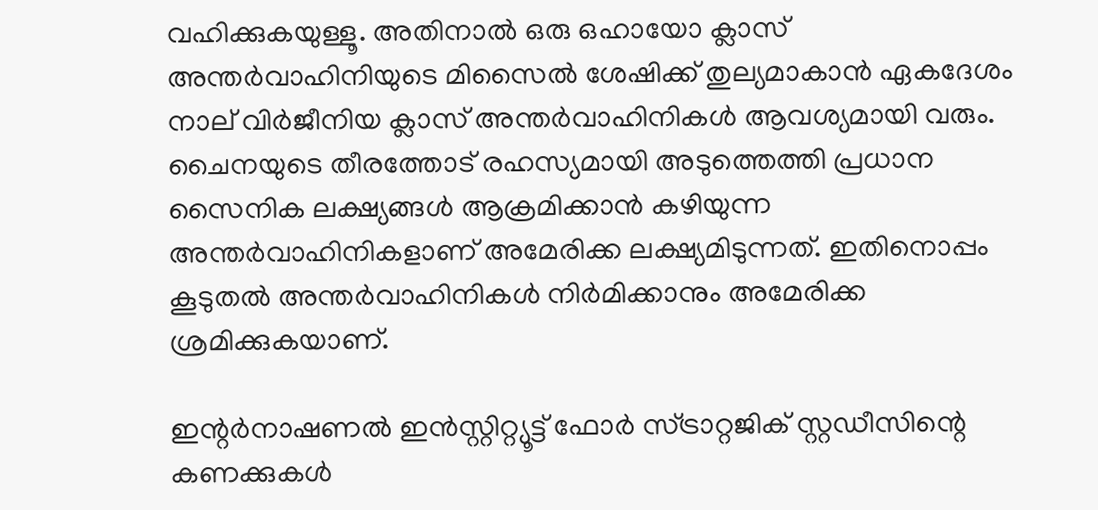വഹിക്കുകയുള്ളൂ. അതിനാൽ ഒരു ഒഹായോ ക്ലാസ് അന്തർവാഹിനിയുടെ മിസൈൽ ശേഷിക്ക് തുല്യമാകാൻ ഏകദേശം നാല് വിർജീനിയ ക്ലാസ് അന്തർവാഹിനികൾ ആവശ്യമായി വരും. ചൈനയുടെ തീരത്തോട് രഹസ്യമായി അടുത്തെത്തി പ്രധാന സൈനിക ലക്ഷ്യങ്ങൾ ആക്രമിക്കാൻ കഴിയുന്ന അന്തർവാഹിനികളാണ് അമേരിക്ക ലക്ഷ്യമിടുന്നത്. ഇതിനൊപ്പം കൂടുതൽ അന്തർവാഹിനികൾ നിർമിക്കാനും അമേരിക്ക ശ്രമിക്കുകയാണ്.

ഇന്റർനാഷണൽ ഇൻസ്റ്റിറ്റ്യൂട്ട് ഫോർ സ്ട്രാറ്റജിക് സ്റ്റഡീസിന്റെ കണക്കുകൾ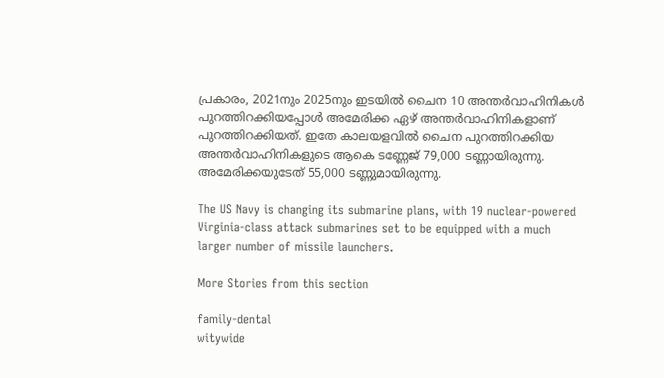പ്രകാരം, 2021നും 2025നും ഇടയിൽ ചൈന 10 അന്തർവാഹിനികൾ പുറത്തിറക്കിയപ്പോൾ അമേരിക്ക ഏഴ് അന്തർവാഹിനികളാണ് പുറത്തിറക്കിയത്. ഇതേ കാലയളവിൽ ചൈന പുറത്തിറക്കിയ അന്തർവാഹിനികളുടെ ആകെ ടണ്ണേജ് 79,000 ടണ്ണായിരുന്നു. അമേരിക്കയുടേത് 55,000 ടണ്ണുമായിരുന്നു.

The US Navy is changing its submarine plans, with 19 nuclear-powered Virginia-class attack submarines set to be equipped with a much larger number of missile launchers.

More Stories from this section

family-dental
witywide